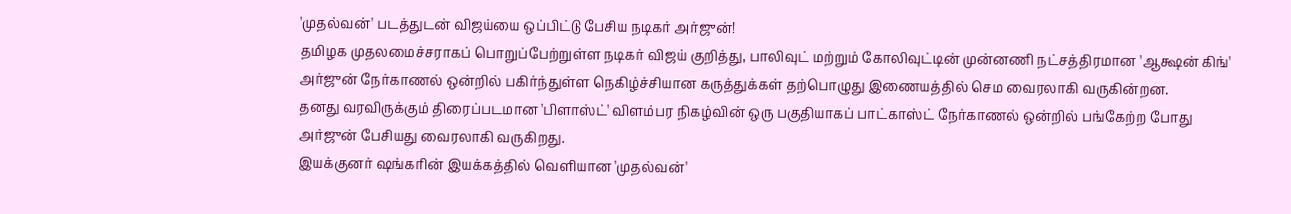'முதல்வன்' படத்துடன் விஜய்யை ஒப்பிட்டு பேசிய நடிகர் அர்ஜுன்!
தமிழக முதலமைச்சராகப் பொறுப்பேற்றுள்ள நடிகர் விஜய் குறித்து, பாலிவுட் மற்றும் கோலிவுட்டின் முன்னணி நட்சத்திரமான 'ஆக்ஷன் கிங்' அர்ஜுன் நேர்காணல் ஒன்றில் பகிர்ந்துள்ள நெகிழ்ச்சியான கருத்துக்கள் தற்பொழுது இணையத்தில் செம வைரலாகி வருகின்றன.
தனது வரவிருக்கும் திரைப்படமான 'பிளாஸ்ட்' விளம்பர நிகழ்வின் ஒரு பகுதியாகப் பாட்காஸ்ட் நேர்காணல் ஒன்றில் பங்கேற்ற போது அர்ஜுன் பேசியது வைரலாகி வருகிறது.
இயக்குனர் ஷங்கரின் இயக்கத்தில் வெளியான 'முதல்வன்'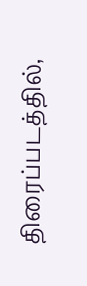திரைப்படத்தில்,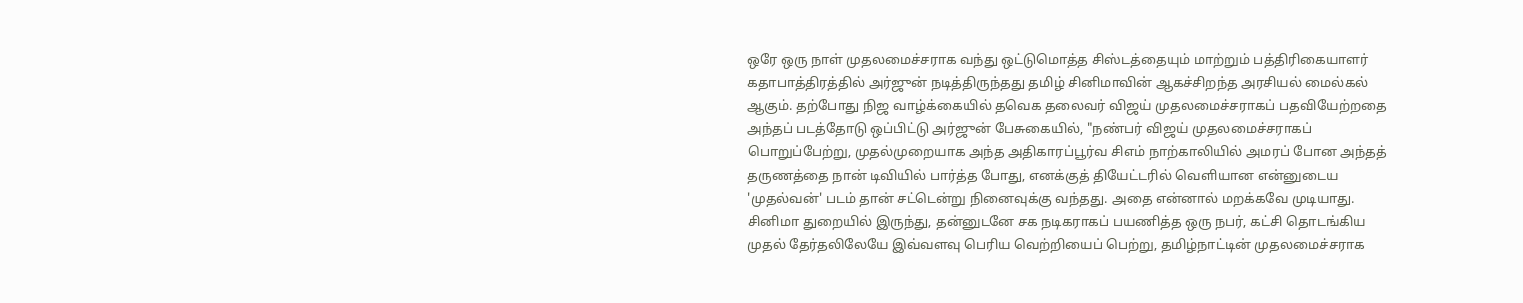ஒரே ஒரு நாள் முதலமைச்சராக வந்து ஒட்டுமொத்த சிஸ்டத்தையும் மாற்றும் பத்திரிகையாளர் கதாபாத்திரத்தில் அர்ஜுன் நடித்திருந்தது தமிழ் சினிமாவின் ஆகச்சிறந்த அரசியல் மைல்கல் ஆகும். தற்போது நிஜ வாழ்க்கையில் தவெக தலைவர் விஜய் முதலமைச்சராகப் பதவியேற்றதை அந்தப் படத்தோடு ஒப்பிட்டு அர்ஜுன் பேசுகையில், "நண்பர் விஜய் முதலமைச்சராகப் பொறுப்பேற்று, முதல்முறையாக அந்த அதிகாரப்பூர்வ சிஎம் நாற்காலியில் அமரப் போன அந்தத் தருணத்தை நான் டிவியில் பார்த்த போது, எனக்குத் தியேட்டரில் வெளியான என்னுடைய 'முதல்வன்' படம் தான் சட்டென்று நினைவுக்கு வந்தது. அதை என்னால் மறக்கவே முடியாது.
சினிமா துறையில் இருந்து, தன்னுடனே சக நடிகராகப் பயணித்த ஒரு நபர், கட்சி தொடங்கிய முதல் தேர்தலிலேயே இவ்வளவு பெரிய வெற்றியைப் பெற்று, தமிழ்நாட்டின் முதலமைச்சராக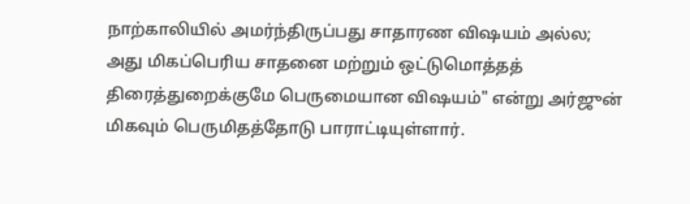நாற்காலியில் அமர்ந்திருப்பது சாதாரண விஷயம் அல்ல; அது மிகப்பெரிய சாதனை மற்றும் ஒட்டுமொத்தத் திரைத்துறைக்குமே பெருமையான விஷயம்" என்று அர்ஜுன் மிகவும் பெருமிதத்தோடு பாராட்டியுள்ளார்.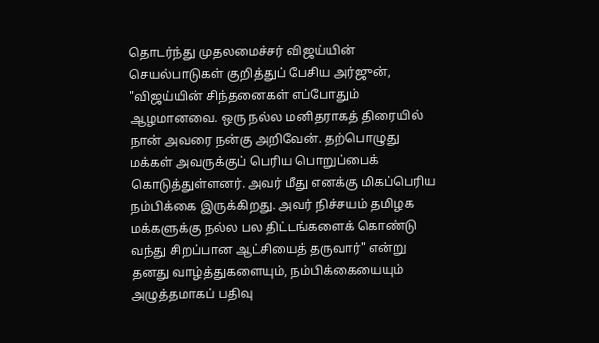தொடர்ந்து முதலமைச்சர் விஜய்யின் செயல்பாடுகள் குறித்துப் பேசிய அர்ஜுன், "விஜய்யின் சிந்தனைகள் எப்போதும் ஆழமானவை. ஒரு நல்ல மனிதராகத் திரையில் நான் அவரை நன்கு அறிவேன். தற்பொழுது மக்கள் அவருக்குப் பெரிய பொறுப்பைக் கொடுத்துள்ளனர். அவர் மீது எனக்கு மிகப்பெரிய நம்பிக்கை இருக்கிறது. அவர் நிச்சயம் தமிழக மக்களுக்கு நல்ல பல திட்டங்களைக் கொண்டு வந்து சிறப்பான ஆட்சியைத் தருவார்" என்று தனது வாழ்த்துகளையும், நம்பிக்கையையும் அழுத்தமாகப் பதிவு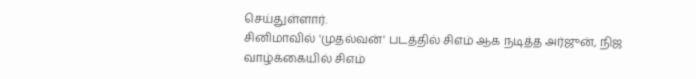செய்துள்ளார்.
சினிமாவில் 'முதல்வன்' படத்தில் சிஎம் ஆக நடித்த அர்ஜுன், நிஜ வாழ்க்கையில் சிஎம்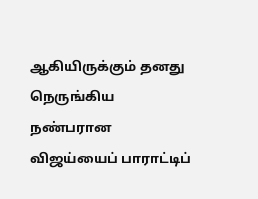ஆகியிருக்கும் தனது நெருங்கிய நண்பரான விஜய்யைப் பாராட்டிப்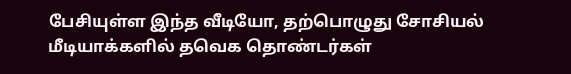பேசியுள்ள இந்த வீடியோ, தற்பொழுது சோசியல் மீடியாக்களில் தவெக தொண்டர்கள்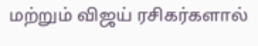மற்றும் விஜய் ரசிகர்களால்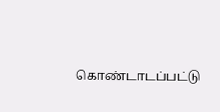கொண்டாடப்பட்டு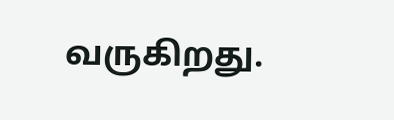வருகிறது.